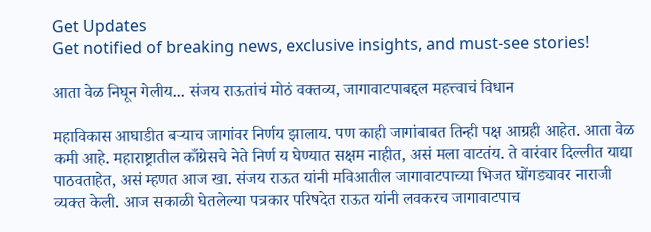Get Updates
Get notified of breaking news, exclusive insights, and must-see stories!

आता वेळ निघून गेलीय... संजय राऊतांचं मोठं वक्तव्य, जागावाटपाबद्दल महत्त्वाचं विधान

महाविकास आघाडीत बऱ्याच जागांवर निर्णय झालाय. पण काही जागांबाबत तिन्ही पक्ष आग्रही आहेत. आता वेळ कमी आहे. महाराष्ट्रातील काँग्रेसचे नेते निर्ण य घेण्यात सक्षम नाहीत, असं मला वाटतंय. ते वारंवार दिल्लीत याद्या पाठवताहेत, असं म्हणत आज खा. संजय राऊत यांनी मविआतील जागावाटपाच्या भिजत घोंगड्यावर नाराजी व्यक्त केली. आज सकाळी घेतलेल्या पत्रकार परिषदेत राऊत यांनी लवकरच जागावाटपाच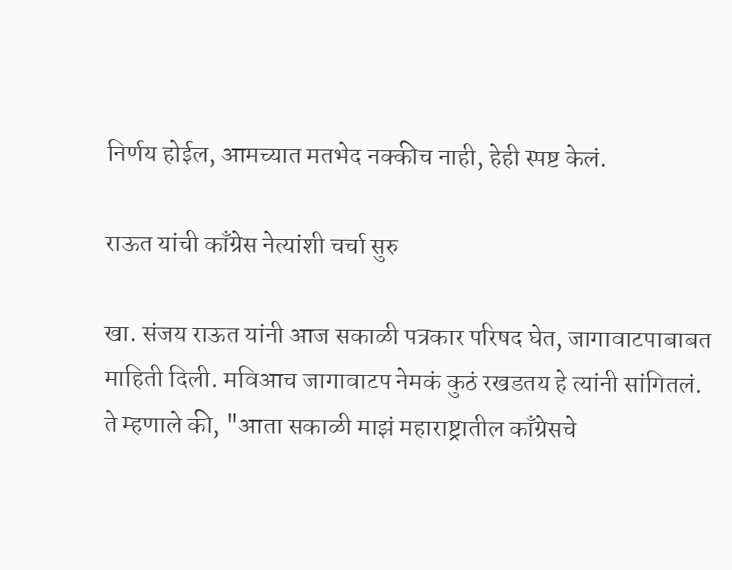निर्णय होईल, आमच्यात मतभेद नक्कीच नाही, हेही स्पष्ट केलं.

राऊत यांची काँग्रेस नेत्यांशी चर्चा सुरु

खा. संजय राऊत यांनी आज सकाळी पत्रकार परिषद घेत, जागावाटपाबाबत माहिती दिली. मविआच जागावाटप नेमकं कुठं रखडतय हे त्यांनी सांगितलं. ते म्हणाले की, "आता सकाळी माझं महाराष्ट्रातील काँग्रेसचे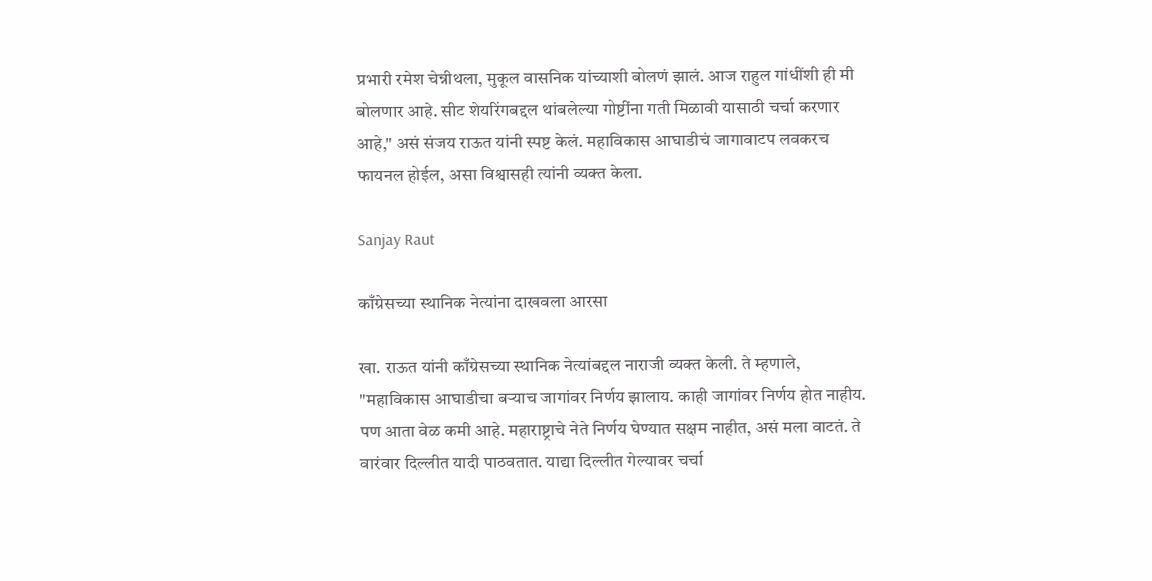प्रभारी रमेश चेन्नीथला, मुकूल वासनिक यांच्याशी बोलणं झालं. आज राहुल गांधींशी ही मी बोलणार आहे. सीट शेयरिंगबद्दल थांबलेल्या गोष्टींना गती मिळावी यासाठी चर्चा करणार आहे," असं संजय राऊत यांनी स्पष्ट केलं. महाविकास आघाडीचं जागावाटप लवकरच फायनल होईल, असा विश्वासही त्यांनी व्यक्त केला.

Sanjay Raut

काँग्रेसच्या स्थानिक नेत्यांना दाखवला आरसा

खा. राऊत यांनी काँग्रेसच्या स्थानिक नेत्यांबद्दल नाराजी व्यक्त केली. ते म्हणाले, "महाविकास आघाडीचा बऱ्याच जागांवर निर्णय झालाय. काही जागांवर निर्णय होत नाहीय. पण आता वेळ कमी आहे. महाराष्ट्राचे नेते निर्णय घेण्यात सक्षम नाहीत, असं मला वाटतं. ते वारंवार दिल्लीत यादी पाठवतात. याद्या दिल्लीत गेल्यावर चर्चा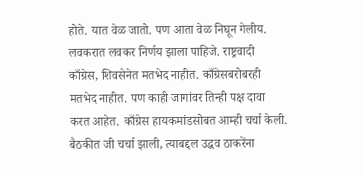होते. यात वेळ जातो. पण आता वेळ निघून गेलीय. लवकरात लवकर निर्णय झाला पाहिजे. राष्ट्रवादी काँग्रेस, शिवसेनेत मतभेद नाहीत. काँग्रेसबरोबरही मतभेद नाहीत. पण काही जागांवर तिन्ही पक्ष दावा करत आहेत. काँग्रेस हायकमांडसोबत आम्ही चर्चा केली. बैठकीत जी चर्चा झाली, त्याबद्दल उद्धव ठाकरेंना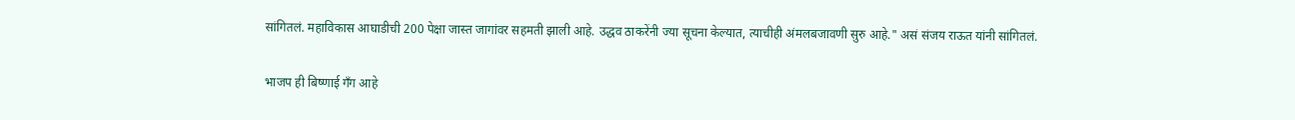सांगितलं. महाविकास आघाडीची 200 पेक्षा जास्त जागांवर सहमती झाली आहे. उद्धव ठाकरेंनी ज्या सूचना केल्यात, त्याचीही अंमलबजावणी सुरु आहे." असं संजय राऊत यांनी सांगितलं.

भाजप ही बिष्णाई गँग आहे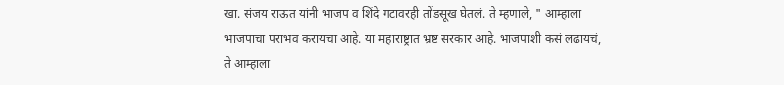खा. संजय राऊत यांनी भाजप व शिंदे गटावरही तोंडसूख घेतलं. ते म्हणाले, " आम्हाला भाजपाचा पराभव करायचा आहे. या महाराष्ट्रात भ्रष्ट सरकार आहे. भाजपाशी कसं लढायचं, ते आम्हाला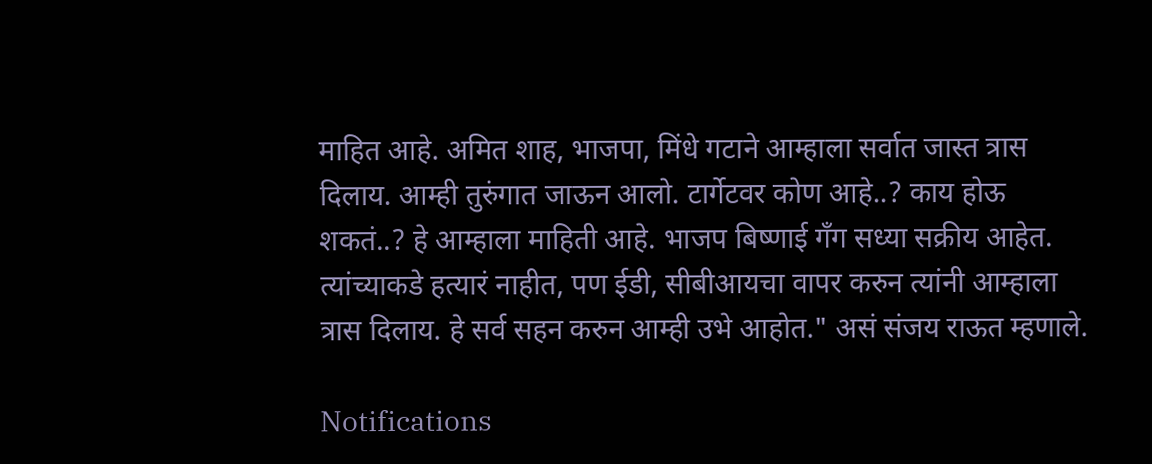माहित आहे. अमित शाह, भाजपा, मिंधे गटाने आम्हाला सर्वात जास्त त्रास दिलाय. आम्ही तुरुंगात जाऊन आलो. टार्गेटवर कोण आहे..? काय होऊ शकतं..? हे आम्हाला माहिती आहे. भाजप बिष्णाई गँग सध्या सक्रीय आहेत. त्यांच्याकडे हत्यारं नाहीत, पण ईडी, सीबीआयचा वापर करुन त्यांनी आम्हाला त्रास दिलाय. हे सर्व सहन करुन आम्ही उभे आहोत." असं संजय राऊत म्हणाले.

Notifications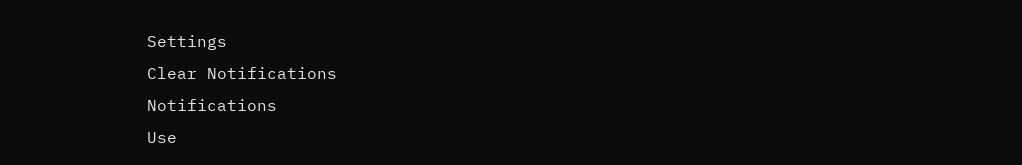Settings
Clear Notifications
Notifications
Use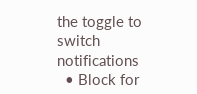the toggle to switch notifications
  • Block for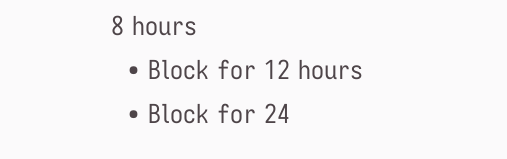8 hours
  • Block for 12 hours
  • Block for 24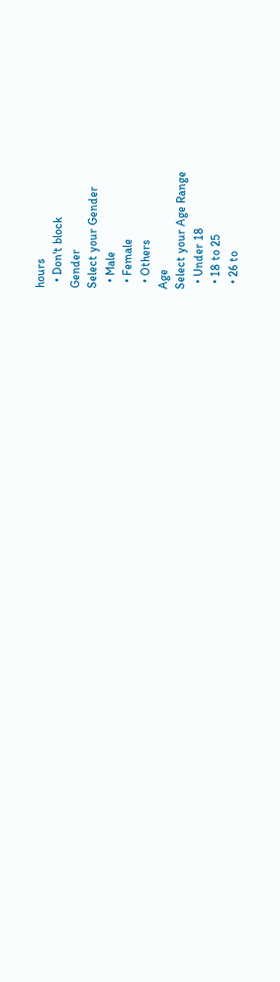hours
  • Don't block
Gender
Select your Gender
  • Male
  • Female
  • Others
Age
Select your Age Range
  • Under 18
  • 18 to 25
  • 26 to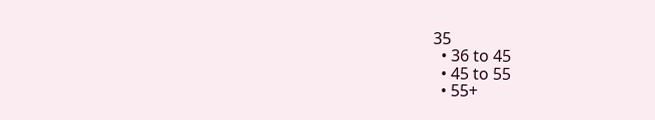35
  • 36 to 45
  • 45 to 55
  • 55+